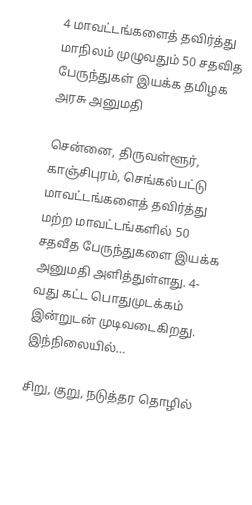4 மாவட்டங்களைத் தவிர்த்து மாநிலம் முழுவதும் 50 சதவித பேருந்துகள் இயக்க தமிழக அரசு அனுமதி

சென்னை, திருவள்ளூர், காஞ்சிபுரம், செங்கல்பட்டு மாவட்டங்களைத் தவிர்த்து மற்ற மாவட்டங்களில் 50 சதவீத பேருந்துகளை இயக்க அனுமதி அளித்துள்ளது. 4-வது கட்ட பொதுமுடக்கம் இன்றுடன் முடிவடைகிறது. இந்நிலையில்…

சிறு, குறு, நடுத்தர தொழில்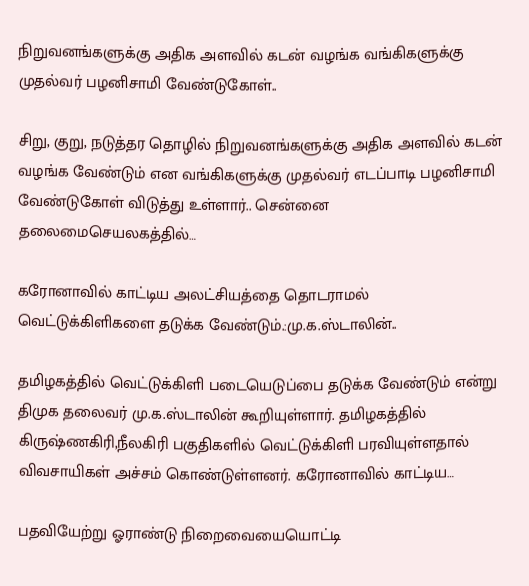நிறுவனங்களுக்கு அதிக அளவில் கடன் வழங்க வங்கிகளுக்கு முதல்வர் பழனிசாமி வேண்டுகோள்..

சிறு, குறு, நடுத்தர தொழில் நிறுவனங்களுக்கு அதிக அளவில் கடன் வழங்க வேண்டும் என வங்கிகளுக்கு முதல்வர் எடப்பாடி பழனிசாமி வேண்டுகோள் விடுத்து உள்ளார்.. சென்னை தலைமைசெயலகத்தில்…

கரோனாவில் காட்டிய அலட்சியத்தை தொடராமல் வெட்டுக்கிளிகளை தடுக்க வேண்டும்.:மு.க.ஸ்டாலின்..

தமிழகத்தில் வெட்டுக்கிளி படையெடுப்பை தடுக்க வேண்டும் என்று திமுக தலைவர் மு.க.ஸ்டாலின் கூறியுள்ளார். தமிழகத்தில் கிருஷ்ணகிரி,நீலகிரி பகுதிகளில் வெட்டுக்கிளி பரவியுள்ளதால் விவசாயிகள் அச்சம் கொண்டுள்ளனர். கரோனாவில் காட்டிய…

பதவியேற்று ஓராண்டு நிறைவையையொட்டி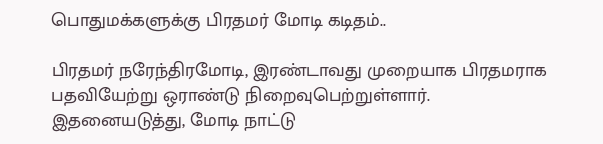பொதுமக்களுக்கு பிரதமர் மோடி கடிதம்..

பிரதமர் நரேந்திரமோடி, இரண்டாவது முறையாக பிரதமராக பதவியேற்று ஒராண்டு நிறைவுபெற்றுள்ளார். இதனையடுத்து, மோடி நாட்டு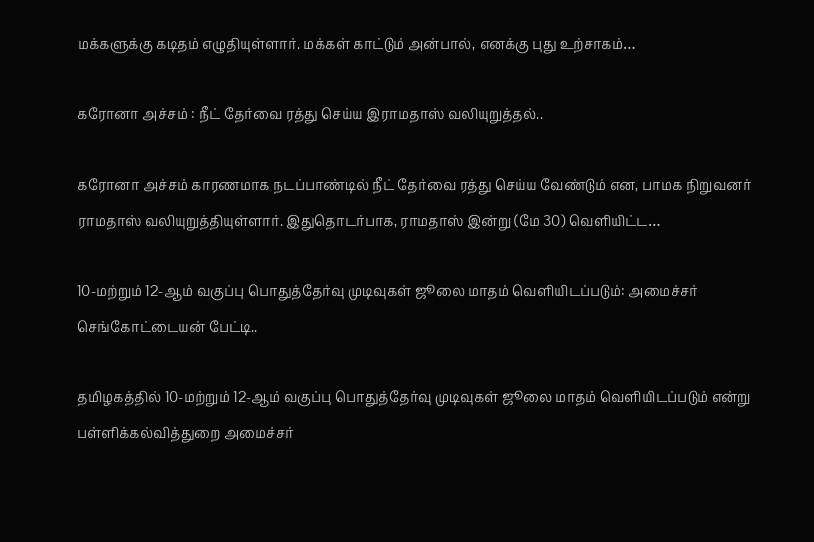மக்களுக்கு கடிதம் எழுதியுள்ளார். மக்கள் காட்டும் அன்பால், எனக்கு புது உற்சாகம்…

கரோனா அச்சம் : நீட் தேர்வை ரத்து செய்ய இராமதாஸ் வலியுறுத்தல்..

கரோனா அச்சம் காரணமாக நடப்பாண்டில் நீட் தேர்வை ரத்து செய்ய வேண்டும் என, பாமக நிறுவனர் ராமதாஸ் வலியுறுத்தியுள்ளார். இதுதொடர்பாக, ராமதாஸ் இன்று (மே 30) வெளியிட்ட…

10-மற்றும் 12-ஆம் வகுப்பு பொதுத்தேர்வு முடிவுகள் ஜூலை மாதம் வெளியிடப்படும்: அமைச்சர் செங்கோட்டையன் பேட்டி..

தமிழகத்தில் 10-மற்றும் 12-ஆம் வகுப்பு பொதுத்தேர்வு முடிவுகள் ஜூலை மாதம் வெளியிடப்படும் என்று பள்ளிக்கல்வித்துறை அமைச்சர்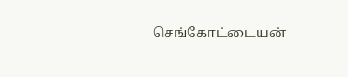செங்கோட்டையன்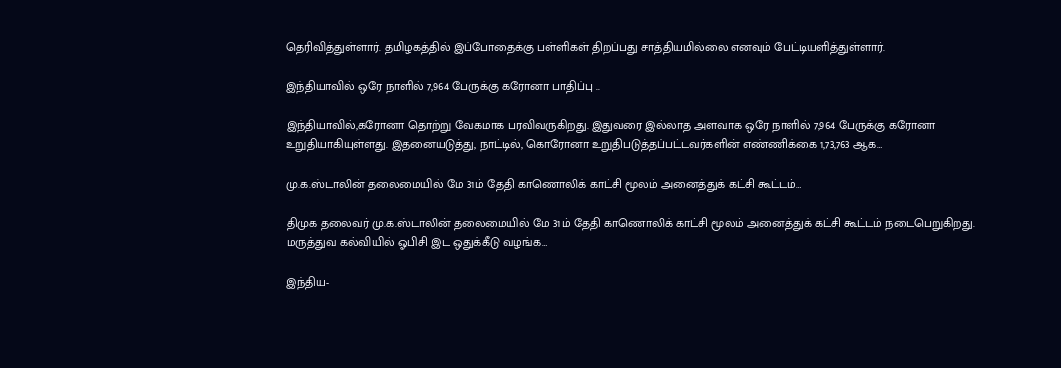தெரிவித்துள்ளார். தமிழகத்தில் இப்போதைக்கு பள்ளிகள் திறப்பது சாத்தியமில்லை எனவும் பேட்டியளித்துள்ளார்.

இந்தியாவில் ஒரே நாளில் 7,964 பேருக்கு கரோனா பாதிப்பு ..

இந்தியாவில்,கரோனா தொற்று வேகமாக பரவிவருகிறது. இதுவரை இல்லாத அளவாக ஒரே நாளில் 7,964 பேருக்கு கரோனா உறுதியாகியுள்ளது. இதனையடுத்து, நாட்டில், கொரோனா உறுதிபடுத்தப்பட்டவர்களின் எண்ணிக்கை 1,73,763 ஆக…

மு.க.ஸ்டாலின் தலைமையில் மே 31ம் தேதி காணொலிக் காட்சி மூலம் அனைத்துக் கட்சி கூட்டம்…

திமுக தலைவர் மு.க.ஸ்டாலின் தலைமையில் மே 31ம் தேதி காணொலிக் காட்சி மூலம் அனைத்துக் கட்சி கூட்டம் நடைபெறுகிறது. மருத்துவ கல்வியில் ஓபிசி இட ஒதுக்கீடு வழங்க…

இந்திய-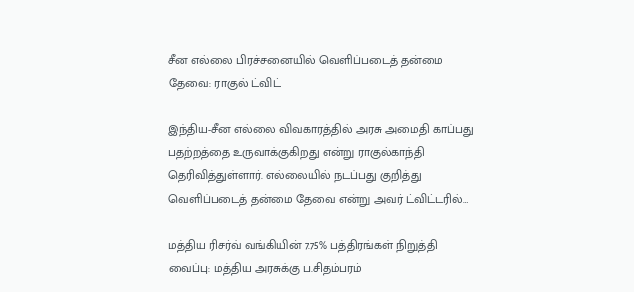சீன எல்லை பிரச்சனையில் வெளிப்படைத் தன்மை தேவை: ராகுல் ட்விட்

இந்திய-சீன எல்லை விவகாரத்தில் அரசு அமைதி காப்பது பதற்றத்தை உருவாக்குகிறது என்று ராகுல்காந்தி தெரிவித்துள்ளார். எல்லையில் நடப்பது குறித்து வெளிப்படைத் தன்மை தேவை என்று அவர் ட்விட்டரில்…

மத்திய ரிசர்வ் வங்கியின் 7.75% பத்திரங்கள் நிறுத்தி வைப்பு: மத்திய அரசுக்கு ப.சிதம்பரம்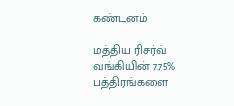கண்டனம்

மத்திய ரிசர்வ் வங்கியின் 7.75% பத்திரங்களை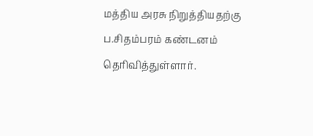மத்திய அரசு நிறுத்தியதற்கு ப.சிதம்பரம் கண்டனம் தெரிவித்துள்ளார்.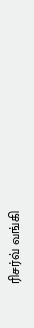ரிசர்வ் வங்கி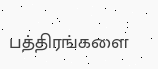பத்திரங்களை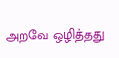அறவே ஒழித்தது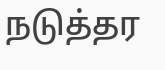நடுத்தர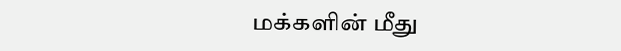மக்களின் மீது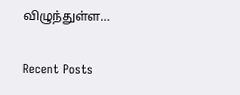விழுந்துள்ள…

Recent Posts